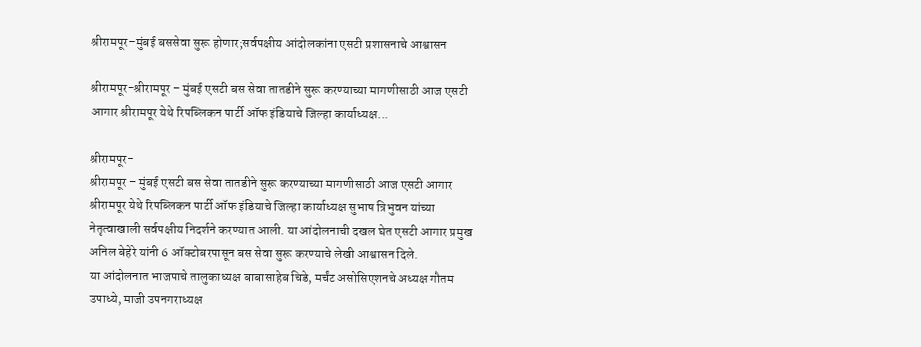श्रीरामपूर–मुंबई बससेवा सुरू होणार;सर्वपक्षीय आंदोलकांना एसटी प्रशासनाचे आश्वासन

श्रीरामपूर-श्रीरामपूर – मुंबई एसटी बस सेवा तातडीने सुरू करण्याच्या मागणीसाठी आज एसटी आगार श्रीरामपूर येथे रिपब्लिकन पार्टी ऑफ इंडियाचे जिल्हा कार्याध्यक्ष...

श्रीरामपूर-
श्रीरामपूर – मुंबई एसटी बस सेवा तातडीने सुरू करण्याच्या मागणीसाठी आज एसटी आगार श्रीरामपूर येथे रिपब्लिकन पार्टी ऑफ इंडियाचे जिल्हा कार्याध्यक्ष सुभाष त्रिभुवन यांच्या नेतृत्वाखाली सर्वपक्षीय निदर्शने करण्यात आली. या आंदोलनाची दखल घेत एसटी आगार प्रमुख अनिल बेहेरे यांनी 6 ऑक्टोबरपासून बस सेवा सुरू करण्याचे लेखी आश्वासन दिले.
या आंदोलनात भाजपाचे तालुकाध्यक्ष बाबासाहेब चिडे, मर्चंट असोसिएशनचे अध्यक्ष गौतम उपाध्ये, माजी उपनगराध्यक्ष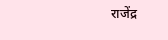राजेंद्र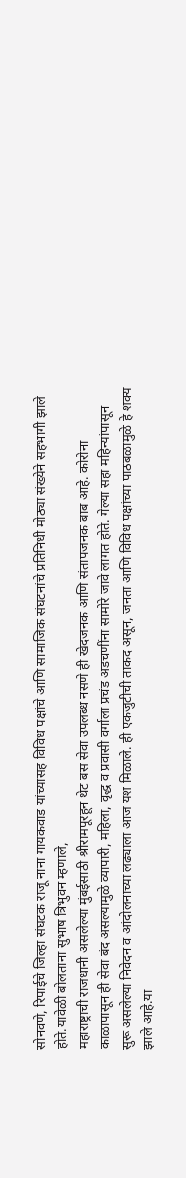सोनवणे, रिपाईचे जिल्हा संघटक राजू नाना गायकवाड यांच्यासह विविध पक्षांचे आणि सामाजिक संघटनांचे प्रतिनिधी मोठ्या संख्येने सहभागी झाले होते.यावेळी बोलताना सुभाष त्रिभुवन म्हणाले,
महाराष्ट्राची राजधानी असलेल्या मुंबईसाठी श्रीरामपूरहून थेट बस सेवा उपलब्ध नसणे ही खेदजनक आणि संतापजनक बाब आहे. कोरोना काळापासून ही सेवा बंद असल्यामुळे व्यापारी, महिला, वृद्ध व प्रवासी वर्गाला प्रचंड अडचणींना सामोरे जावे लागत होते. गेल्या सहा महिन्यांपासून सुरू असलेल्या निवेदन व आंदोलनाच्या लढ्याला आज यश मिळाले. ही एकजुटीची ताकद असून, जनता आणि विविध पक्षांच्या पाठबळामुळे हे शक्य झाले आहे.या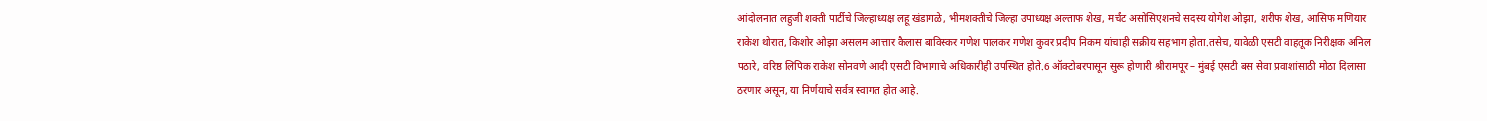आंदोलनात लहुजी शक्ती पार्टीचे जिल्हाध्यक्ष लहू खंडागळे, भीमशक्तीचे जिल्हा उपाध्यक्ष अल्ताफ शेख, मर्चंट असोसिएशनचे सदस्य योगेश ओझा, शरीफ शेख, आसिफ मणियार राकेश थोरात, किशोर ओझा असलम आत्तार कैलास बाविस्कर गणेश पालकर गणेश कुवर प्रदीप निकम यांचाही सक्रीय सहभाग होता.तसेच, यावेळी एसटी वाहतूक निरीक्षक अनिल पठारे, वरिष्ठ लिपिक राकेश सोनवणे आदी एसटी विभागाचे अधिकारीही उपस्थित होते.6 ऑक्टोबरपासून सुरू होणारी श्रीरामपूर – मुंबई एसटी बस सेवा प्रवाशांसाठी मोठा दिलासा ठरणार असून, या निर्णयाचे सर्वत्र स्वागत होत आहे.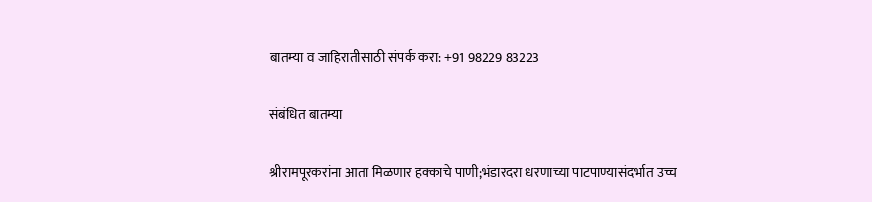बातम्या व जाहिरातीसाठी संपर्क करा: +91 98229 83223

संबंधित बातम्या

श्रीरामपूरकरांना आता मिळणार हक्काचे पाणी;भंडारदरा धरणाच्या पाटपाण्यासंदर्भात उच्च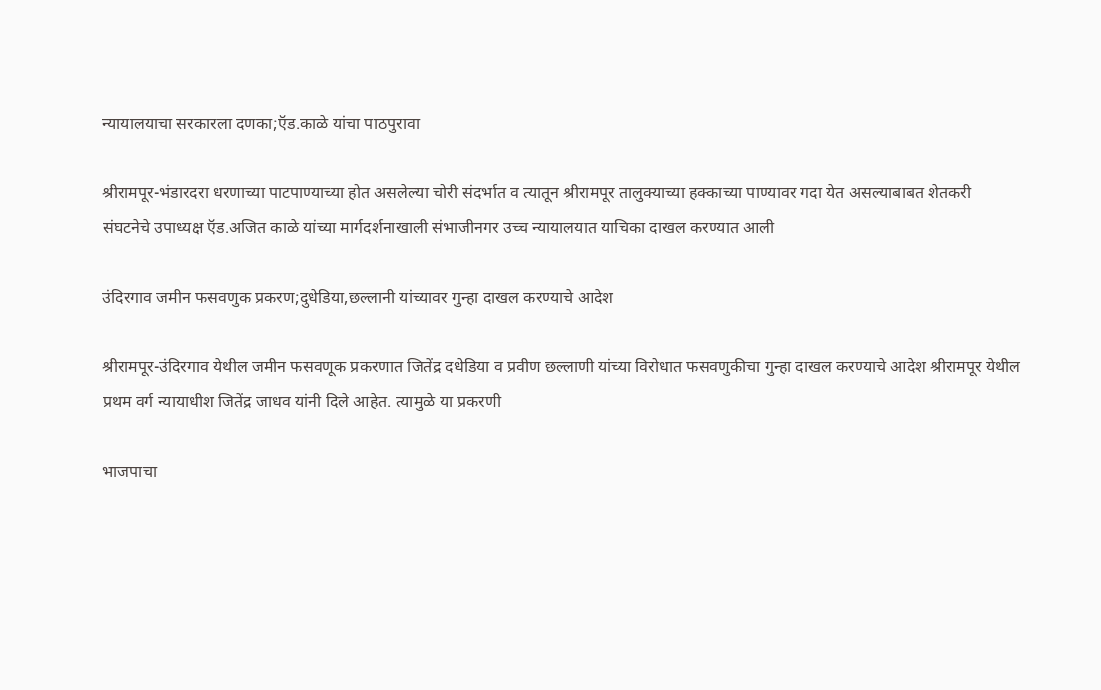न्यायालयाचा सरकारला दणका;ऍड.काळे यांचा पाठपुरावा

श्रीरामपूर-भंडारदरा धरणाच्या पाटपाण्याच्या होत असलेल्या चोरी संदर्भात व त्यातून श्रीरामपूर तालुक्याच्या हक्काच्या पाण्यावर गदा येत असल्याबाबत शेतकरी संघटनेचे उपाध्यक्ष ऍड.अजित काळे यांच्या मार्गदर्शनाखाली संभाजीनगर उच्च न्यायालयात याचिका दाखल करण्यात आली

उंदिरगाव जमीन फसवणुक प्रकरण;दुधेडिया,छल्लानी यांच्यावर गुन्हा दाखल करण्याचे आदेश

श्रीरामपूर-उंदिरगाव येथील जमीन फसवणूक प्रकरणात जितेंद्र दधेडिया व प्रवीण छल्लाणी यांच्या विरोधात फसवणुकीचा गुन्हा दाखल करण्याचे आदेश श्रीरामपूर येथील प्रथम वर्ग न्यायाधीश जितेंद्र जाधव यांनी दिले आहेत. त्यामुळे या प्रकरणी

भाजपाचा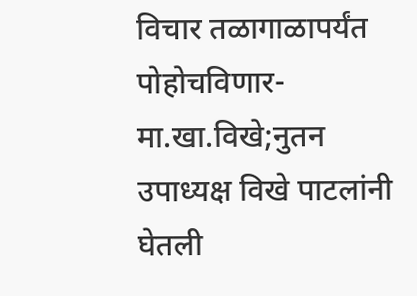विचार तळागाळापर्यंत पोहोचविणार-मा.खा.विखे;नुतन उपाध्यक्ष विखे पाटलांनी घेतली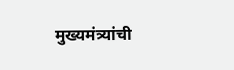मुख्यमंत्र्यांची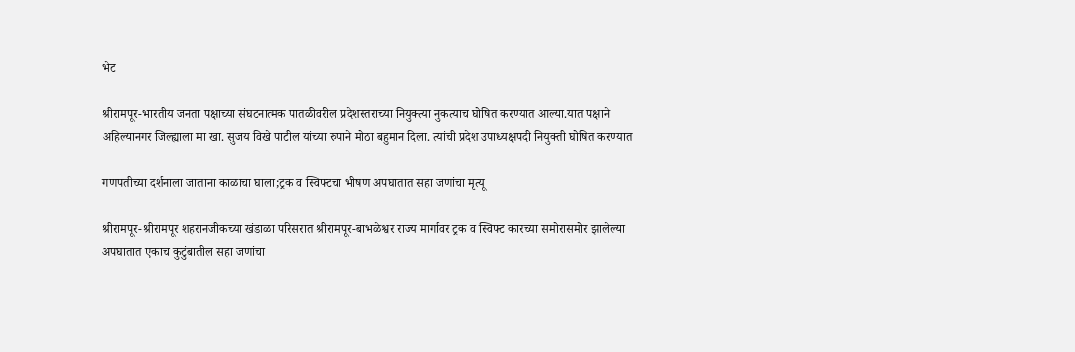भेट

श्रीरामपूर-भारतीय जनता पक्षाच्या संघटनात्मक पातळीवरील प्रदेशस्तराच्या नियुक्त्या नुकत्याच घोषित करण्यात आल्या.यात पक्षाने अहिल्यानगर जिल्ह्याला मा खा. सुजय विखे पाटील यांच्या रुपाने मोठा बहुमान दिला. त्यांची प्रदेश उपाध्यक्षपदी नियुक्ती घोषित करण्यात

गणपतीच्या दर्शनाला जाताना काळाचा घाला;ट्रक व स्विफ्टचा भीषण अपघातात सहा जणांचा मृत्यू

श्रीरामपूर-श्रीरामपूर शहरानजीकच्या खंडाळा परिसरात श्रीरामपूर-बाभळेश्वर राज्य मार्गावर ट्रक व स्विफ्ट कारच्या समोरासमोर झालेल्या अपघातात एकाच कुटुंबातील सहा जणांचा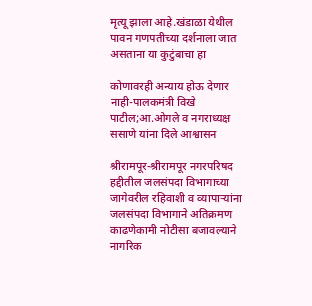मृत्यू झाला आहे.खंडाळा येथील पावन गणपतीच्या दर्शनाला जात असताना या कुटुंबाचा हा

कोणावरही अन्याय होऊ देणार नाही-पालकमंत्री विखे पाटील;आ.ओगले व नगराध्यक्ष ससाणे यांना दिले आश्वासन

श्रीरामपूर-श्रीरामपूर नगरपरिषद हद्दीतील जलसंपदा विभागाच्या जागेवरील रहिवाशी व व्यापाऱ्यांना जलसंपदा विभागाने अतिक्रमण काढणेकामी नोटीसा बजावल्याने नागरिक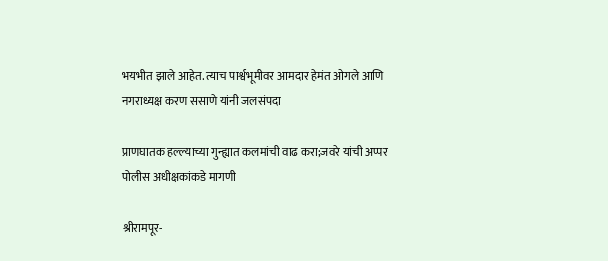भयभीत झाले आहेत. त्याच पार्श्वभूमीवर आमदार हेमंत ओगले आणि नगराध्यक्ष करण ससाणे यांनी जलसंपदा

प्राणघातक हल्ल्याच्या गुन्ह्यात कलमांची वाढ करा;जवरे यांची अप्पर पोलीस अधीक्षकांकडे मागणी

श्रीरामपूर-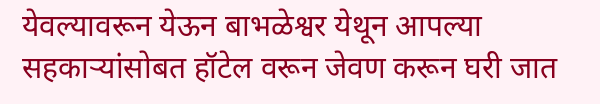येवल्यावरून येऊन बाभळेश्वर येथून आपल्या सहकाऱ्यांसोबत हॉटेल वरून जेवण करून घरी जात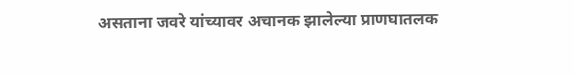असताना जवरे यांच्यावर अचानक झालेल्या प्राणघातलक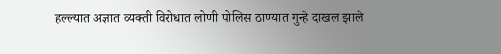हल्ल्यात अज्ञात व्यक्ती विरोधात लोणी पोलिस ठाण्यात गुन्हे दाखल झाले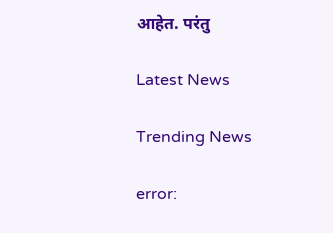आहेत. परंतु

Latest News

Trending News

error: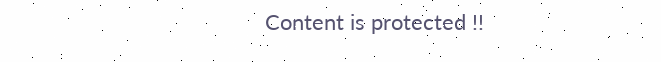Content is protected !!